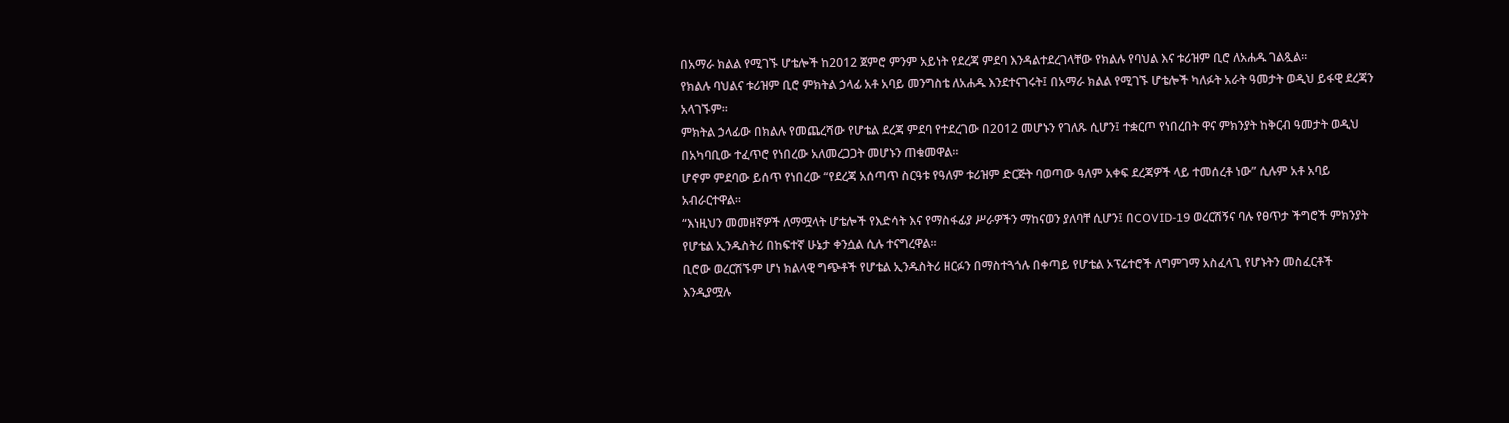በአማራ ክልል የሚገኙ ሆቴሎች ከ2012 ጀምሮ ምንም አይነት የደረጃ ምደባ እንዳልተደረገላቸው የክልሉ የባህል እና ቱሪዝም ቢሮ ለአሐዱ ገልጿል።
የክልሉ ባህልና ቱሪዝም ቢሮ ምክትል ኃላፊ አቶ አባይ መንግስቴ ለአሐዱ እንደተናገሩት፤ በአማራ ክልል የሚገኙ ሆቴሎች ካለፉት አራት ዓመታት ወዲህ ይፋዊ ደረጃን አላገኙም።
ምክትል ኃላፊው በክልሉ የመጨረሻው የሆቴል ደረጃ ምደባ የተደረገው በ2012 መሆኑን የገለጹ ሲሆን፤ ተቋርጦ የነበረበት ዋና ምክንያት ከቅርብ ዓመታት ወዲህ በአካባቢው ተፈጥሮ የነበረው አለመረጋጋት መሆኑን ጠቁመዋል።
ሆኖም ምደባው ይሰጥ የነበረው “የደረጃ አሰጣጥ ስርዓቱ የዓለም ቱሪዝም ድርጅት ባወጣው ዓለም አቀፍ ደረጃዎች ላይ ተመሰረቶ ነው” ሲሉም አቶ አባይ አብራርተዋል።
“እነዚህን መመዘኛዎች ለማሟላት ሆቴሎች የእድሳት እና የማስፋፊያ ሥራዎችን ማከናወን ያለባቸ ሲሆን፤ በCOVID-19 ወረርሽኝና ባሉ የፀጥታ ችግሮች ምክንያት የሆቴል ኢንዱስትሪ በከፍተኛ ሁኔታ ቀንሷል ሲሉ ተናግረዋል፡፡
ቢሮው ወረርሽኙም ሆነ ክልላዊ ግጭቶች የሆቴል ኢንዱስትሪ ዘርፉን በማስተጓጎሉ በቀጣይ የሆቴል ኦፕሬተሮች ለግምገማ አስፈላጊ የሆኑትን መስፈርቶች እንዲያሟሉ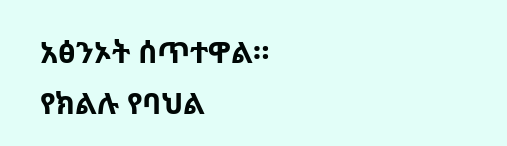አፅንኦት ሰጥተዋል።
የክልሉ የባህል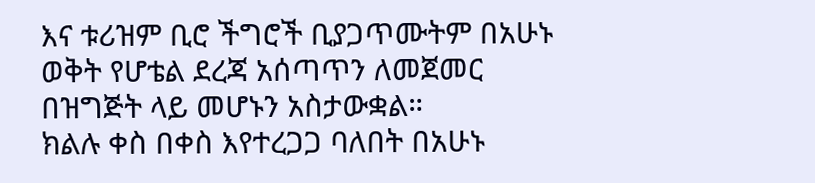እና ቱሪዝም ቢሮ ችግሮች ቢያጋጥሙትም በአሁኑ ወቅት የሆቴል ደረጃ አሰጣጥን ለመጀመር በዝግጅት ላይ መሆኑን አስታውቋል።
ክልሉ ቀስ በቀስ እየተረጋጋ ባለበት በአሁኑ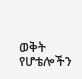ወቅት የሆቴሎችን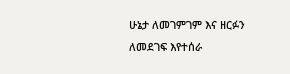ሁኔታ ለመገምገም እና ዘርፉን ለመደገፍ እየተሰራ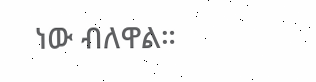ነው ብለዋል።